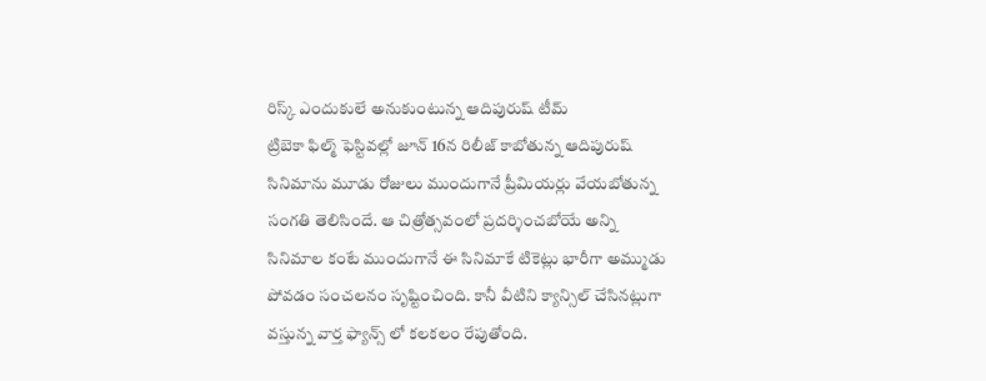రిస్క్ ఎందుకులే అనుకుంటున్న ఆదిపురుష్ టీమ్
ట్రిబెకా ఫిల్మ్ ఫెస్టివల్లో జూన్ 16న రిలీజ్ కాబోతున్న ఆదిపురుష్ సినిమాను మూడు రోజులు ముందుగానే ప్రీమియర్లు వేయబోతున్న సంగతి తెలిసిందే. ఆ చిత్రోత్సవంలో ప్రదర్శించబోయే అన్ని సినిమాల కంటే ముందుగానే ఈ సినిమాకే టికెట్లు భారీగా అమ్ముడు పోవడం సంచలనం సృష్టించింది. కానీ వీటిని క్యాన్సిల్ చేసినట్లుగా వస్తున్న వార్త ఫ్యాన్స్ లో కలకలం రేపుతోంది.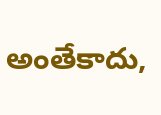అంతేకాదు,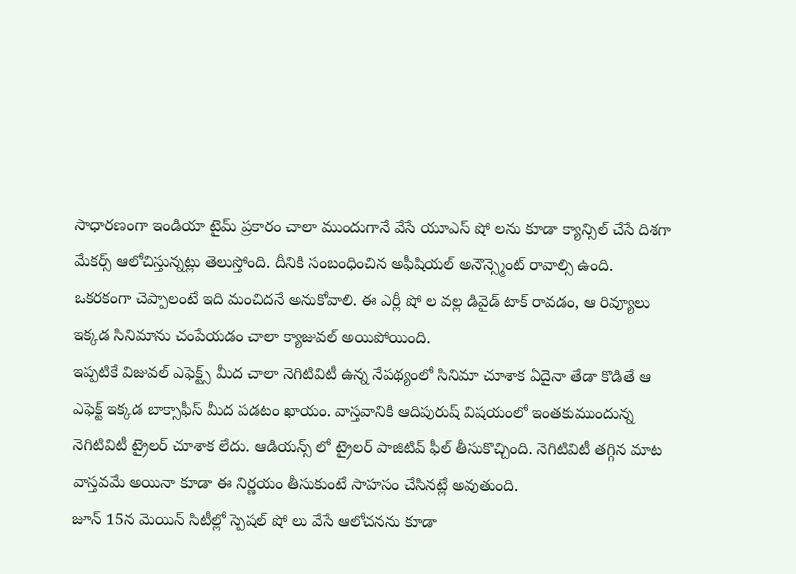సాధారణంగా ఇండియా టైమ్ ప్రకారం చాలా ముందుగానే వేసే యూఎస్ షో లను కూడా క్యాన్సిల్ చేసే దిశగా మేకర్స్ ఆలోచిస్తున్నట్లు తెలుస్తోంది. దీనికి సంబంధించిన అఫీషియల్ అనౌన్స్మెంట్ రావాల్సి ఉంది. ఒకరకంగా చెప్పాలంటే ఇది మంచిదనే అనుకోవాలి. ఈ ఎర్లీ షో ల వల్ల డివైడ్ టాక్ రావడం, ఆ రివ్యూలు ఇక్కడ సినిమాను చంపేయడం చాలా క్యాజువల్ అయిపోయింది.
ఇప్పటికే విజువల్ ఎఫెక్ట్స్ మీద చాలా నెగిటివిటీ ఉన్న నేపథ్యంలో సినిమా చూశాక ఏదైనా తేడా కొడితే ఆ ఎఫెక్ట్ ఇక్కడ బాక్సాఫీస్ మీద పడటం ఖాయం. వాస్తవానికి ఆదిపురుష్ విషయంలో ఇంతకుముందున్న నెగిటివిటీ ట్రైలర్ చూశాక లేదు. ఆడియన్స్ లో ట్రైలర్ పాజిటివ్ ఫీల్ తీసుకొచ్చింది. నెగిటివిటీ తగ్గిన మాట వాస్తవమే అయినా కూడా ఈ నిర్ణయం తీసుకుంటే సాహసం చేసినట్లే అవుతుంది.
జూన్ 15న మెయిన్ సిటీల్లో స్పెషల్ షో లు వేసే ఆలోచనను కూడా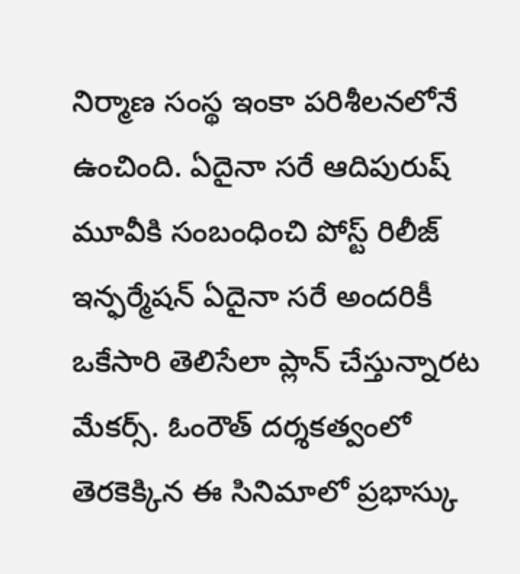నిర్మాణ సంస్థ ఇంకా పరిశీలనలోనే ఉంచింది. ఏదైనా సరే ఆదిపురుష్ మూవీకి సంబంధించి పోస్ట్ రిలీజ్ ఇన్ఫర్మేషన్ ఏదైనా సరే అందరికీ ఒకేసారి తెలిసేలా ప్లాన్ చేస్తున్నారట మేకర్స్. ఓంరౌత్ దర్శకత్వంలో తెరకెక్కిన ఈ సినిమాలో ప్రభాస్కు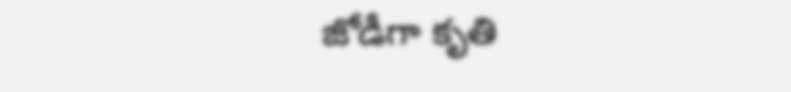జోడీగా కృతి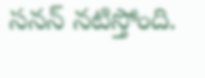సనన్ నటిస్తోంది.